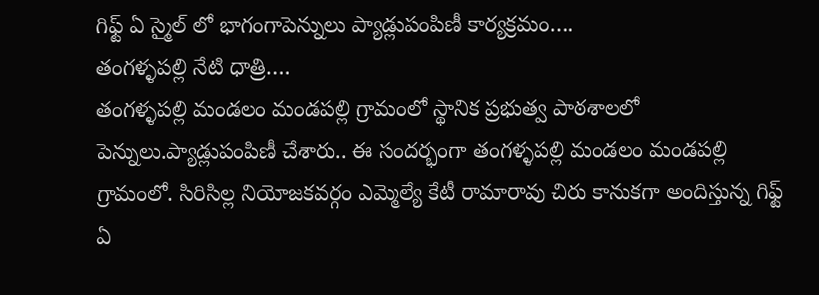గిఫ్ట్ ఏ స్మైల్ లో భాగంగాపెన్నులు ప్యాడ్లుపంపిణీ కార్యక్రమం….
తంగళ్ళపల్లి నేటి ధాత్రి….
తంగళ్ళపల్లి మండలం మండపల్లి గ్రామంలో స్థానిక ప్రభుత్వ పాఠశాలలో పెన్నులు.ప్యాడ్లుపంపిణీ చేశారు.. ఈ సందర్భంగా తంగళ్ళపల్లి మండలం మండపల్లి గ్రామంలో. సిరిసిల్ల నియోజకవర్గం ఎమ్మెల్యే కేటీ రామారావు చిరు కానుకగా అందిస్తున్న గిఫ్ట్ ఏ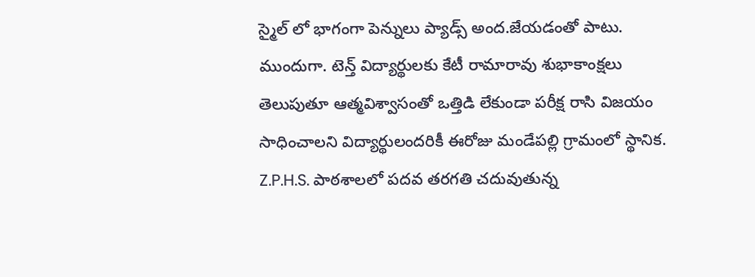స్మైల్ లో భాగంగా పెన్నులు ప్యాడ్స్ అంద.జేయడంతో పాటు. ముందుగా. టెన్త్ విద్యార్థులకు కేటీ రామారావు శుభాకాంక్షలు తెలుపుతూ ఆత్మవిశ్వాసంతో ఒత్తిడి లేకుండా పరీక్ష రాసి విజయం సాధించాలని విద్యార్థులందరికీ ఈరోజు మండేపల్లి గ్రామంలో స్థానిక. Z.P.H.S. పాఠశాలలో పదవ తరగతి చదువుతున్న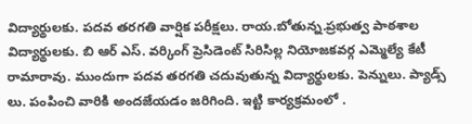విద్యార్థులకు. పదవ తరగతి వార్షిక పరీక్షలు. రాయ.బోతున్న.ప్రభుత్వ పాఠశాల విద్యార్థులకు. బి ఆర్ ఎస్. వర్కింగ్ ప్రెసిడెంట్ సిరిసిల్ల నియోజకవర్గ ఎమ్మెల్యే కేటీ రామారావు. ముందుగా పదవ తరగతి చదువుతున్న విద్యార్థులకు. పెన్నులు. ప్యాడ్స్ లు. పంపించి వారికి అందజేయడం జరిగింది. ఇట్టి కార్యక్రమంలో .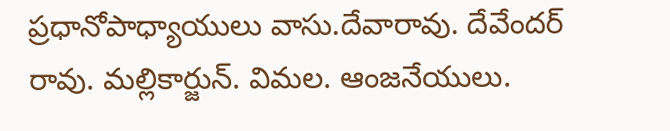ప్రధానోపాధ్యాయులు వాసు.దేవారావు. దేవేందర్ రావు. మల్లికార్జున్. విమల. ఆంజనేయులు.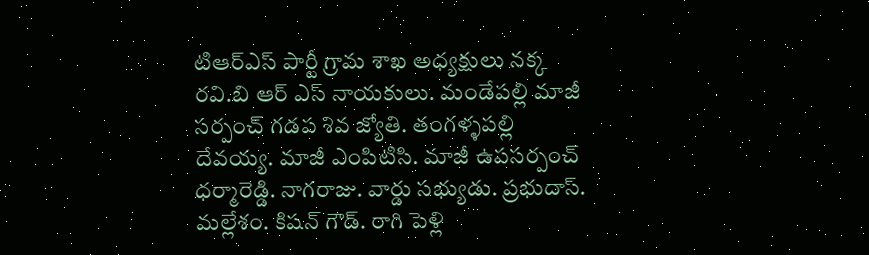టిఆర్ఎస్ పార్టీ గ్రామ శాఖ అధ్యక్షులు నక్క రవి.బి ఆర్ ఎస్ నాయకులు. మండేపల్లి మాజీ సర్పంచ్ గడప శివ జ్యోతి. తంగళ్ళపల్లి దేవయ్య. మాజీ ఎంపిటిసి. మాజీ ఉపసర్పంచ్ ధర్మారెడ్డి. నాగరాజు. వార్డు సభ్యుడు. ప్రభుదాస్. మల్లేశం. కిషన్ గౌడ్. రాగి పెళ్లి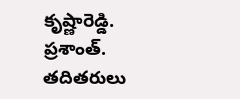కృష్ణారెడ్డి. ప్రశాంత్. తదితరులు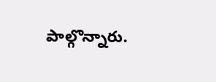పాల్గొన్నారు.